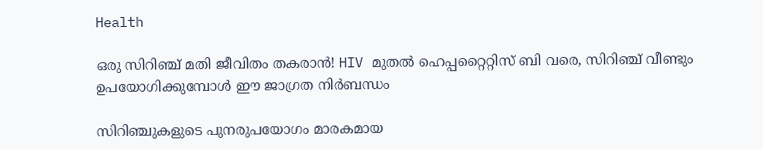Health

ഒരു സിറിഞ്ച് മതി ജീവിതം തകരാൻ! HIV മുതൽ ഹെപ്പറ്റൈറ്റിസ് ബി വരെ, സിറിഞ്ച് വീണ്ടും ഉപയോഗിക്കുമ്പോൾ ഈ ജാഗ്രത നിർബന്ധം

സിറിഞ്ചുകളുടെ പുനരുപയോഗം മാരകമായ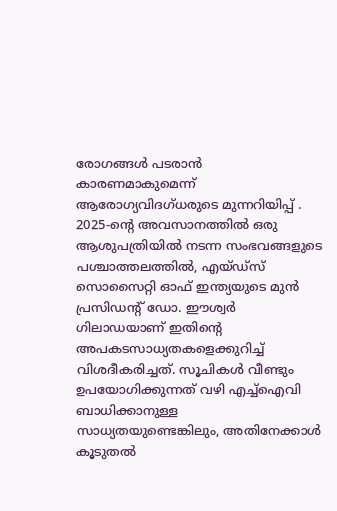രോഗങ്ങൾ പടരാൻ കാരണമാകുമെന്ന് ആരോഗ്യവിദഗ്ധരുടെ മുന്നറിയിപ്പ് . 2025-ന്റെ അവസാനത്തിൽ ഒരു ആശുപത്രിയിൽ നടന്ന സംഭവങ്ങളുടെ പശ്ചാത്തലത്തിൽ, എയ്‌ഡ്‌സ് സൊസൈറ്റി ഓഫ് ഇന്ത്യയുടെ മുൻ പ്രസിഡന്റ് ഡോ. ഈശ്വർ ഗിലാഡയാണ് ഇതിന്റെ അപകടസാധ്യതകളെക്കുറിച്ച് വിശദീകരിച്ചത്. സൂചികൾ വീണ്ടും ഉപയോഗിക്കുന്നത് വഴി എച്ച്ഐവി ബാധിക്കാനുള്ള സാധ്യതയുണ്ടെങ്കിലും, അതിനേക്കാൾ കൂടുതൽ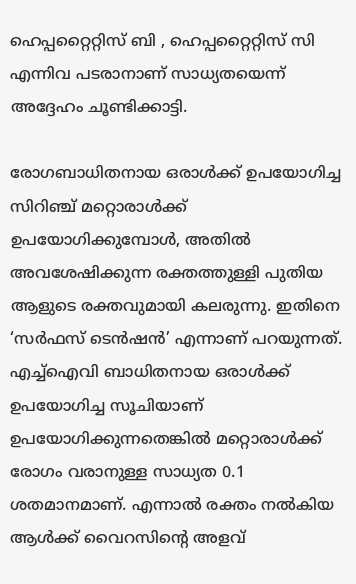ഹെപ്പറ്റൈറ്റിസ് ബി , ഹെപ്പറ്റൈറ്റിസ് സി എന്നിവ പടരാനാണ് സാധ്യതയെന്ന് അദ്ദേഹം ചൂണ്ടിക്കാട്ടി.

രോഗബാധിതനായ ഒരാൾക്ക് ഉപയോഗിച്ച സിറിഞ്ച് മറ്റൊരാൾക്ക് ഉപയോഗിക്കുമ്പോൾ, അതിൽ അവശേഷിക്കുന്ന രക്തത്തുള്ളി പുതിയ ആളുടെ രക്തവുമായി കലരുന്നു. ഇതിനെ ‘സർഫസ് ടെൻഷൻ’ എന്നാണ് പറയുന്നത്. എച്ച്ഐവി ബാധിതനായ ഒരാൾക്ക് ഉപയോഗിച്ച സൂചിയാണ് ഉപയോഗിക്കുന്നതെങ്കിൽ മറ്റൊരാൾക്ക് രോഗം വരാനുള്ള സാധ്യത 0.1 ശതമാനമാണ്. എന്നാൽ രക്തം നൽകിയ ആൾക്ക് വൈറസിന്റെ അളവ്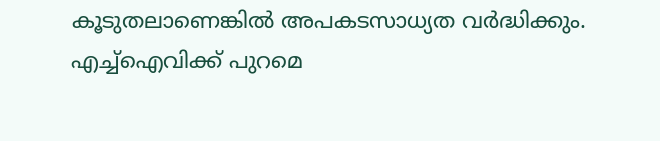കൂടുതലാണെങ്കിൽ അപകടസാധ്യത വർദ്ധിക്കും. എച്ച്ഐവിക്ക് പുറമെ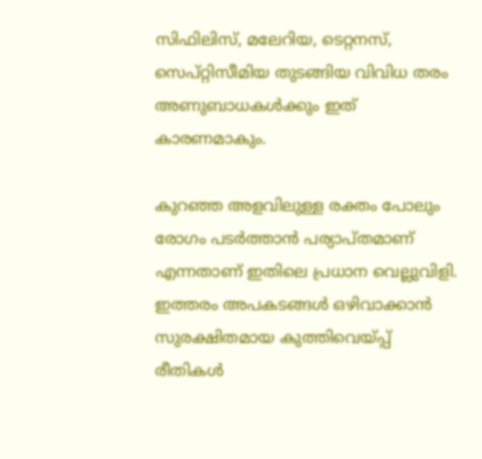സിഫിലിസ്, മലേറിയ, ടെറ്റനസ്, സെപ്റ്റിസീമിയ തുടങ്ങിയ വിവിധ തരം അണുബാധകൾക്കും ഇത് കാരണമാകും.

കുറഞ്ഞ അളവിലുള്ള രക്തം പോലും രോഗം പടർത്താൻ പര്യാപ്തമാണ് എന്നതാണ് ഇതിലെ പ്രധാന വെല്ലുവിളി. ഇത്തരം അപകടങ്ങൾ ഒഴിവാക്കാൻ സുരക്ഷിതമായ കുത്തിവെയ്പ്പ് രീതികൾ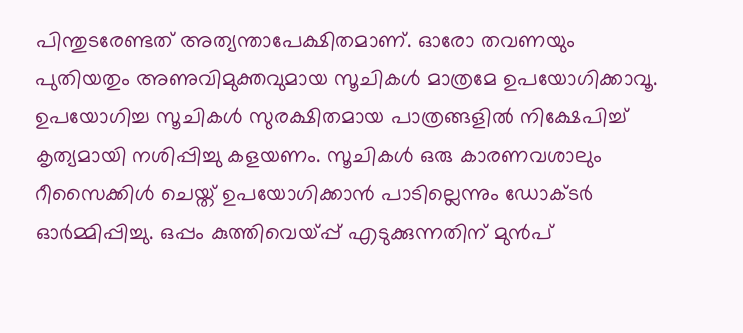പിന്തുടരേണ്ടത് അത്യന്താപേക്ഷിതമാണ്. ഓരോ തവണയും പുതിയതും അണുവിമുക്തവുമായ സൂചികൾ മാത്രമേ ഉപയോഗിക്കാവൂ. ഉപയോഗിച്ച സൂചികൾ സുരക്ഷിതമായ പാത്രങ്ങളിൽ നിക്ഷേപിച്ച് കൃത്യമായി നശിപ്പിച്ചു കളയണം. സൂചികൾ ഒരു കാരണവശാലും റീസൈക്കിൾ ചെയ്ത് ഉപയോഗിക്കാൻ പാടില്ലെന്നും ഡോക്ടർ ഓർമ്മിപ്പിച്ചു. ഒപ്പം കുത്തിവെയ്പ്പ് എടുക്കുന്നതിന് മുൻപ്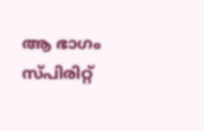ആ ഭാഗം സ്പിരിറ്റ്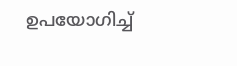ഉപയോഗിച്ച്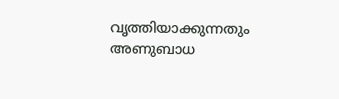വൃത്തിയാക്കുന്നതും അണുബാധ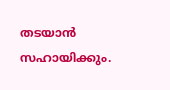തടയാൻ സഹായിക്കും.